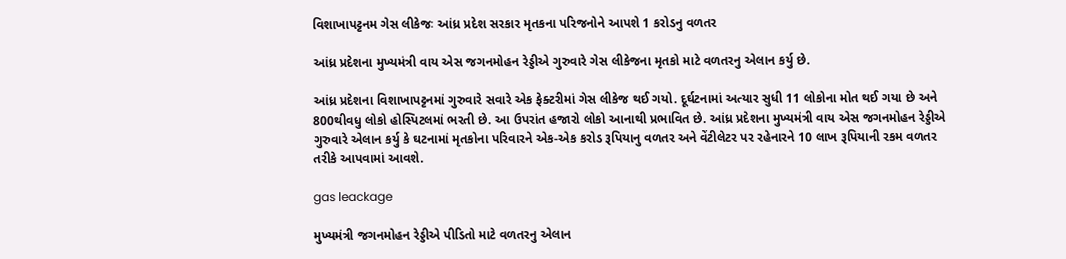વિશાખાપટ્ટનમ ગેસ લીકેજઃ આંધ્ર પ્રદેશ સરકાર મૃતકના પરિજનોને આપશે 1 કરોડનુ વળતર

આંધ્ર પ્રદેશના મુખ્યમંત્રી વાય એસ જગનમોહન રેડ્ડીએ ગુરુવારે ગેસ લીકેજના મૃતકો માટે વળતરનુ એલાન કર્યુ છે.

આંધ્ર પ્રદેશના વિશાખાપટ્ટનમાં ગુરુવારે સવારે એક ફેક્ટરીમાં ગેસ લીકેજ થઈ ગયો. દૂર્ઘટનામાં અત્યાર સુધી 11 લોકોના મોત થઈ ગયા છે અને 800થીવધુ લોકો હોસ્પિટલમાં ભરતી છે. આ ઉપરાંત હજારો લોકો આનાથી પ્રભાવિત છે. આંધ્ર પ્રદેશના મુખ્યમંત્રી વાય એસ જગનમોહન રેડ્ડીએ ગુરુવારે એલાન કર્યુ કે ઘટનામાં મૃતકોના પરિવારને એક-એક કરોડ રૂપિયાનુ વળતર અને વેંટીલેટર પર રહેનારને 10 લાખ રૂપિયાની રકમ વળતર તરીકે આપવામાં આવશે.

gas leackage

મુખ્યમંત્રી જગનમોહન રેડ્ડીએ પીડિતો માટે વળતરનુ એલાન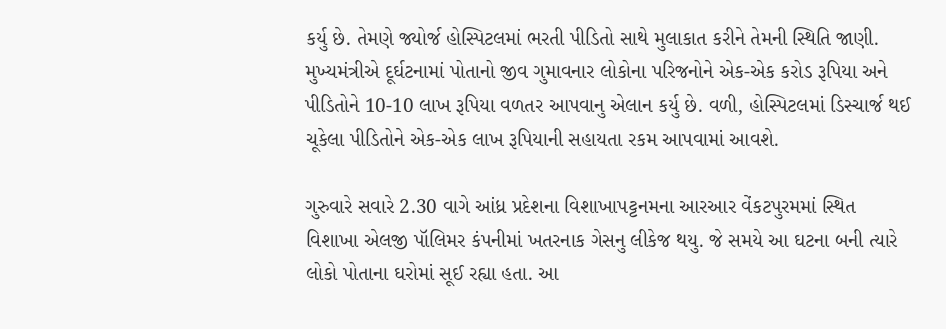કર્યુ છે. તેમણે જ્યોર્જ હોસ્પિટલમાં ભરતી પીડિતો સાથે મુલાકાત કરીને તેમની સ્થિતિ જાણી. મુખ્યમંત્રીએ દૂર્ઘટનામાં પોતાનો જીવ ગુમાવનાર લોકોના પરિજનોને એક-એક કરોડ રૂપિયા અને પીડિતોને 10-10 લાખ રૂપિયા વળતર આપવાનુ એલાન કર્યુ છે. વળી, હોસ્પિટલમાં ડિસ્ચાર્જ થઈ ચૂકેલા પીડિતોને એક-એક લાખ રૂપિયાની સહાયતા રકમ આપવામાં આવશે.

ગુરુવારે સવારે 2.30 વાગે આંધ્ર પ્રદેશના વિશાખાપટ્ટનમના આરઆર વેંકટપુરમમાં સ્થિત વિશાખા એલજી પૉલિમર કંપનીમાં ખતરનાક ગેસનુ લીકેજ થયુ. જે સમયે આ ઘટના બની ત્યારે લોકો પોતાના ઘરોમાં સૂઈ રહ્યા હતા. આ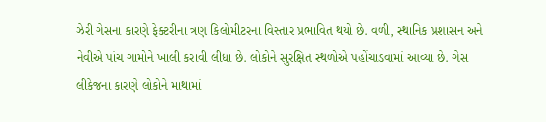ઝેરી ગેસના કારણે ફેક્ટરીના ત્રણ કિલોમીટરના વિસ્તાર પ્રભાવિત થયો છે. વળી, સ્થાનિક પ્રશાસન અને નેવીએ પાંચ ગામોને ખાલી કરાવી લીધા છે. લોકોને સુરક્ષિત સ્થળોએ પહોંચાડવામાં આવ્યા છે. ગેસ લીકેજના કારણે લોકોને માથામાં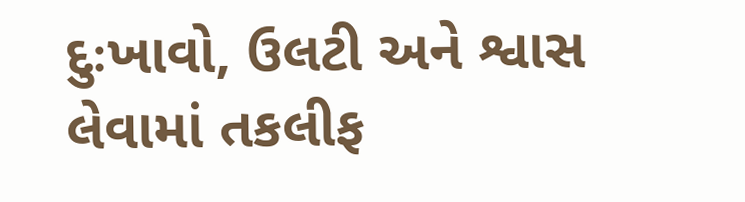દુઃખાવો, ઉલટી અને શ્વાસ લેવામાં તકલીફ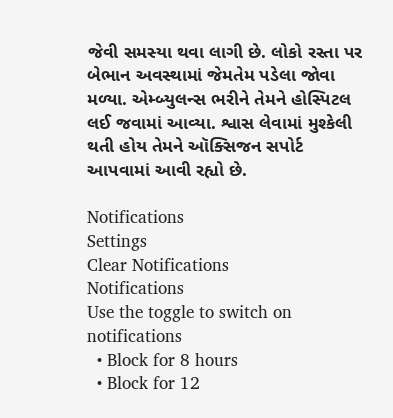જેવી સમસ્યા થવા લાગી છે. લોકો રસ્તા પર બેભાન અવસ્થામાં જેમતેમ પડેલા જોવા મળ્યા. એમ્બ્યુલન્સ ભરીને તેમને હોસ્પિટલ લઈ જવામાં આવ્યા. શ્વાસ લેવામાં મુશ્કેલી થતી હોય તેમને ઑક્સિજન સપોર્ટ આપવામાં આવી રહ્યો છે.

Notifications
Settings
Clear Notifications
Notifications
Use the toggle to switch on notifications
  • Block for 8 hours
  • Block for 12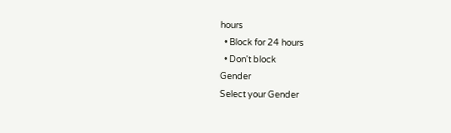hours
  • Block for 24 hours
  • Don't block
Gender
Select your Gender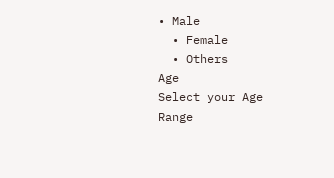• Male
  • Female
  • Others
Age
Select your Age Range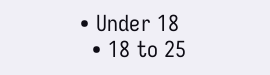• Under 18
  • 18 to 25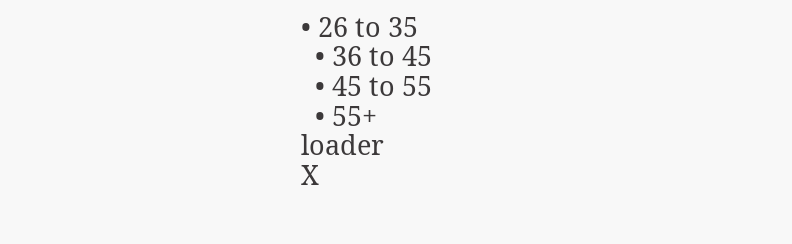• 26 to 35
  • 36 to 45
  • 45 to 55
  • 55+
loader
X